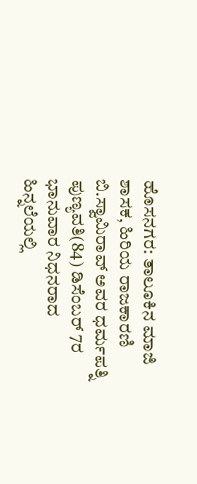ಹೊಸನಗರ: ತಾಲೂಕಿನ ಮಾಜಿ ಶಾಸಕ, ಹಿರಿಯ ರಾಜಕಾರಣಿ ಬಿ.ಸ್ವಾಮಿರಾವ್ ಅವರ ಧರ್ಮಪತ್ನಿ ಪುಣ್ಯವತಿ(84) ಡಿಸೆಂಬರ್ 7ರ ಭಾನುವಾರ ನಿಧನರಾದ ಹಿನ್ನಲೆಯಲ್ಲಿ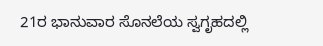21ರ ಭಾನುವಾರ ಸೊನಲೆಯ ಸ್ವಗೃಹದಲ್ಲಿ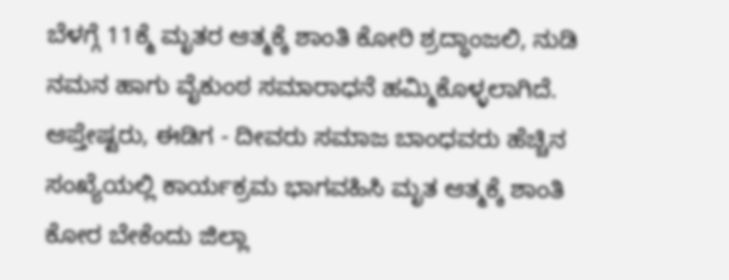ಬೆಳಗ್ಗೆ 11ಕ್ಮೆ ಮೃತರ ಆತ್ಮಕ್ಕೆ ಶಾಂತಿ ಕೋರಿ ಶ್ರದ್ಧಾಂಜಲಿ, ನುಡಿ ನಮನ ಹಾಗು ವೈಕುಂಠ ಸಮಾರಾಧನೆ ಹಮ್ಮಿಕೊಳ್ಳಲಾಗಿದೆ. ಆಪ್ತೇಷ್ಟರು, ಈಡಿಗ - ದೀವರು ಸಮಾಜ ಬಾಂಧವರು ಹೆಚ್ಚಿನ ಸಂಖ್ಯೆಯಲ್ಲಿ ಕಾರ್ಯಕ್ರಮ ಭಾಗವಹಿಸಿ ಮೃತ ಆತ್ಮಕ್ಕೆ ಶಾಂತಿ ಕೋರ ಬೇಕೆಂದು ಜಿಲ್ಲಾ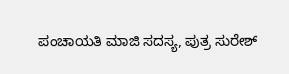ಪಂಚಾಯತಿ ಮಾಜಿ ಸದಸ್ಯ, ಪುತ್ರ ಸುರೇಶ್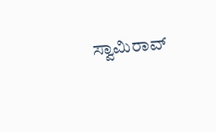ಸ್ವಾಮಿರಾವ್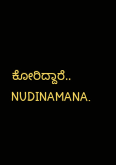ಕೋರಿದ್ದಾರೆ..
NUDINAMANA.